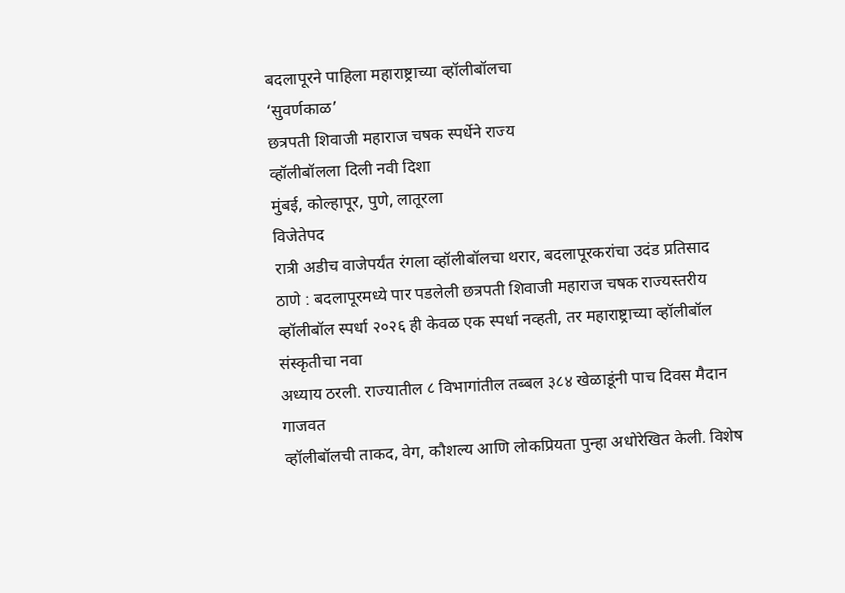बदलापूरने पाहिला महाराष्ट्राच्या व्हॉलीबॉलचा
‘सुवर्णकाळ’
छत्रपती शिवाजी महाराज चषक स्पर्धेने राज्य
व्हॉलीबॉलला दिली नवी दिशा
मुंबई, कोल्हापूर, पुणे, लातूरला
विजेतेपद
रात्री अडीच वाजेपर्यंत रंगला व्हॉलीबॉलचा थरार, बदलापूरकरांचा उदंड प्रतिसाद
ठाणे : बदलापूरमध्ये पार पडलेली छत्रपती शिवाजी महाराज चषक राज्यस्तरीय
व्हॉलीबॉल स्पर्धा २०२६ ही केवळ एक स्पर्धा नव्हती, तर महाराष्ट्राच्या व्हॉलीबॉल संस्कृतीचा नवा
अध्याय ठरली. राज्यातील ८ विभागांतील तब्बल ३८४ खेळाडूंनी पाच दिवस मैदान गाजवत
व्हॉलीबॉलची ताकद, वेग, कौशल्य आणि लोकप्रियता पुन्हा अधोरेखित केली. विशेष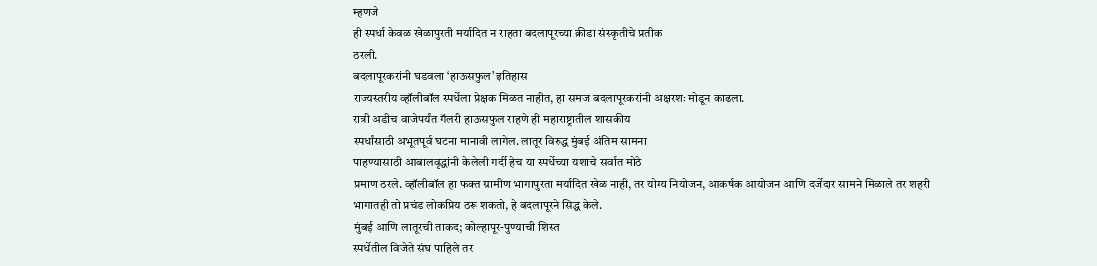म्हणजे
ही स्पर्धा केवळ खेळापुरती मर्यादित न राहता बदलापूरच्या क्रीडा संस्कृतीचे प्रतीक
ठरली.
बदलापूरकरांनी घडवला ‘हाऊसफुल’ इतिहास
राज्यस्तरीय व्हॉलीबॉल स्पर्धेला प्रेक्षक मिळत नाहीत, हा समज बदलापूरकरांनी अक्षरशः मोडून काढला.
रात्री अडीच वाजेपर्यंत गॅलरी हाऊसफुल राहणे ही महाराष्ट्रातील शासकीय
स्पर्धांसाठी अभूतपूर्व घटना मानावी लागेल. लातूर विरुद्ध मुंबई अंतिम सामना
पाहण्यासाठी आबालवृद्धांनी केलेली गर्दी हेच या स्पर्धेच्या यशाचे सर्वात मोठे
प्रमाण ठरले. व्हॉलीबॉल हा फक्त ग्रामीण भागापुरता मर्यादित खेळ नाही, तर योग्य नियोजन, आकर्षक आयोजन आणि दर्जेदार सामने मिळाले तर शहरी
भागातही तो प्रचंड लोकप्रिय ठरू शकतो, हे बदलापूरने सिद्ध केले.
मुंबई आणि लातूरची ताकद; कोल्हापूर-पुण्याची शिस्त
स्पर्धेतील विजेते संघ पाहिले तर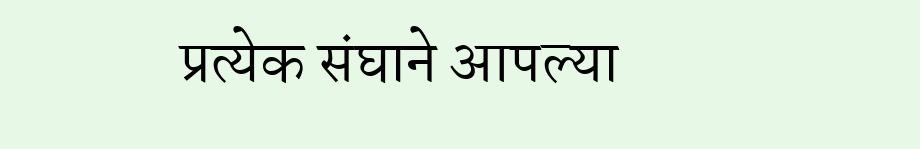प्रत्येक संघाने आपल्या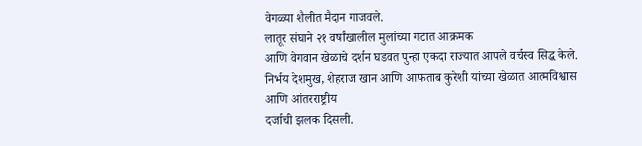वेगळ्या शैलीत मैदान गाजवले.
लातूर संघाने २१ वर्षांखालील मुलांच्या गटात आक्रमक
आणि वेगवान खेळाचे दर्शन घडवत पुन्हा एकदा राज्यात आपले वर्चस्व सिद्ध केले. निर्भय देशमुख, शेहराज खान आणि आफताब कुरेशी यांच्या खेळात आत्मविश्वास आणि आंतरराष्ट्रीय
दर्जाची झलक दिसली.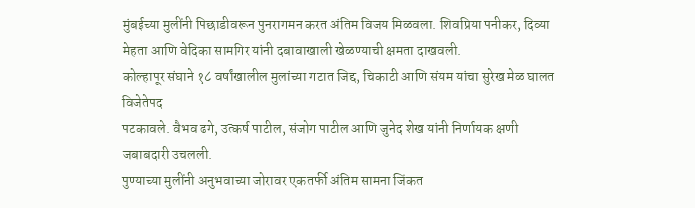मुंबईच्या मुलींनी पिछाडीवरून पुनरागमन करत अंतिम विजय मिळवला. शिवप्रिया पनीकर, दिव्या मेहता आणि वेदिका सामगिर यांनी दबावाखाली खेळण्याची क्षमता दाखवली.
कोल्हापूर संघाने १८ वर्षांखालील मुलांच्या गटात जिद्द, चिकाटी आणि संयम यांचा सुरेख मेळ घालत विजेतेपद
पटकावले. वैभव ढगे, उत्कर्ष पाटील, संजोग पाटील आणि जुनेद शेख यांनी निर्णायक क्षणी जबाबदारी उचलली.
पुण्याच्या मुलींनी अनुभवाच्या जोरावर एकतर्फी अंतिम सामना जिंकत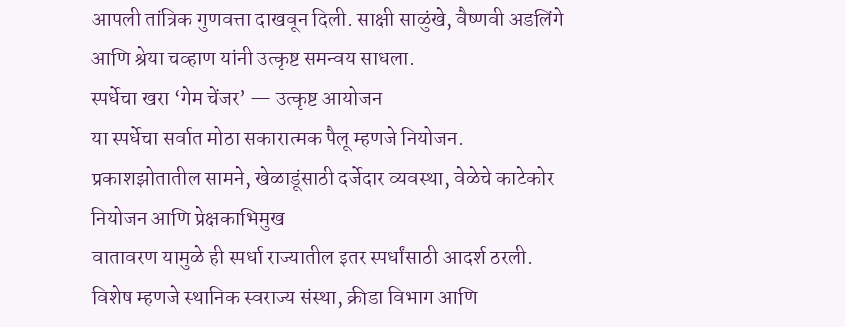आपली तांत्रिक गुणवत्ता दाखवून दिली. साक्षी साळुंखे, वैष्णवी अडलिंगे आणि श्रेया चव्हाण यांनी उत्कृष्ट समन्वय साधला.
स्पर्धेचा खरा ‘गेम चेंजर’ — उत्कृष्ट आयोजन
या स्पर्धेचा सर्वात मोठा सकारात्मक पैलू म्हणजे नियोजन.
प्रकाशझोतातील सामने, खेळाडूंसाठी दर्जेदार व्यवस्था, वेळेचे काटेकोर नियोजन आणि प्रेक्षकाभिमुख
वातावरण यामुळे ही स्पर्धा राज्यातील इतर स्पर्धांसाठी आदर्श ठरली.
विशेष म्हणजे स्थानिक स्वराज्य संस्था, क्रीडा विभाग आणि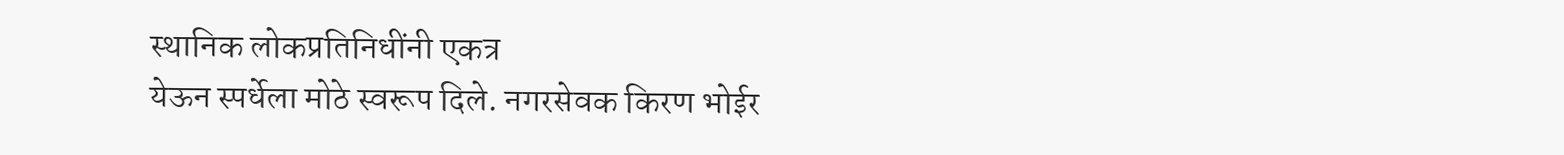स्थानिक लोकप्रतिनिधींनी एकत्र
येऊन स्पर्धेला मोठे स्वरूप दिले. नगरसेवक किरण भोईर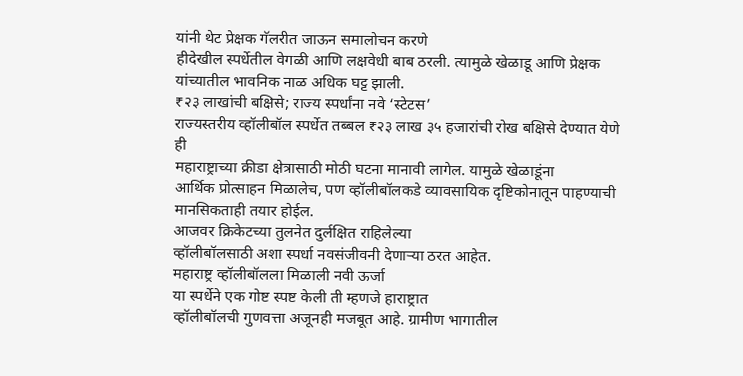यांनी थेट प्रेक्षक गॅलरीत जाऊन समालोचन करणे
हीदेखील स्पर्धेतील वेगळी आणि लक्षवेधी बाब ठरली. त्यामुळे खेळाडू आणि प्रेक्षक
यांच्यातील भावनिक नाळ अधिक घट्ट झाली.
₹२३ लाखांची बक्षिसे; राज्य स्पर्धांना नवे ‘स्टेटस’
राज्यस्तरीय व्हॉलीबॉल स्पर्धेत तब्बल ₹२३ लाख ३५ हजारांची रोख बक्षिसे देण्यात येणे ही
महाराष्ट्राच्या क्रीडा क्षेत्रासाठी मोठी घटना मानावी लागेल. यामुळे खेळाडूंना
आर्थिक प्रोत्साहन मिळालेच, पण व्हॉलीबॉलकडे व्यावसायिक दृष्टिकोनातून पाहण्याची
मानसिकताही तयार होईल.
आजवर क्रिकेटच्या तुलनेत दुर्लक्षित राहिलेल्या
व्हॉलीबॉलसाठी अशा स्पर्धा नवसंजीवनी देणाऱ्या ठरत आहेत.
महाराष्ट्र व्हॉलीबॉलला मिळाली नवी ऊर्जा
या स्पर्धेने एक गोष्ट स्पष्ट केली ती म्हणजे हाराष्ट्रात
व्हॉलीबॉलची गुणवत्ता अजूनही मजबूत आहे. ग्रामीण भागातील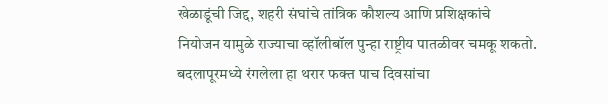खेळाडूंची जिद्द, शहरी संघांचे तांत्रिक कौशल्य आणि प्रशिक्षकांचे
नियोजन यामुळे राज्याचा व्हॉलीबॉल पुन्हा राष्ट्रीय पातळीवर चमकू शकतो.
बदलापूरमध्ये रंगलेला हा थरार फक्त पाच दिवसांचा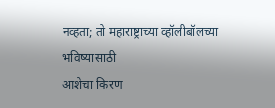नव्हता; तो महाराष्ट्राच्या व्हॉलीबॉलच्या भविष्यासाठी
आशेचा किरण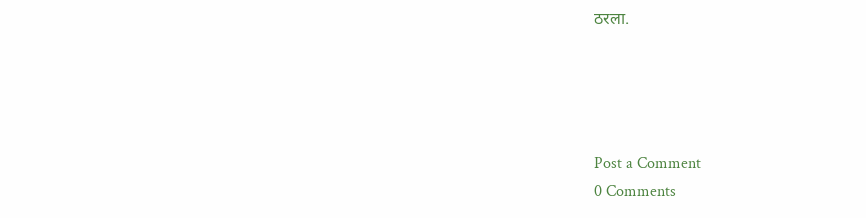ठरला.




Post a Comment
0 Comments